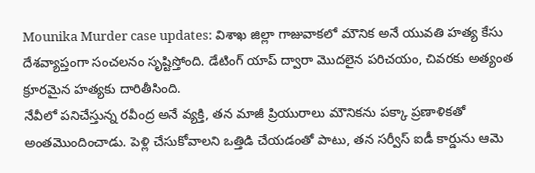Mounika Murder case updates: విశాఖ జిల్లా గాజువాకలో మౌనిక అనే యువతి హత్య కేసు దేశవ్యాప్తంగా సంచలనం సృష్టిస్తోంది. డేటింగ్ యాప్ ద్వారా మొదలైన పరిచయం, చివరకు అత్యంత క్రూరమైన హత్యకు దారితీసింది.
నేవీలో పనిచేస్తున్న రవీంద్ర అనే వ్యక్తి, తన మాజీ ప్రియురాలు మౌనికను పక్కా ప్రణాళికతో అంతమొందించాడు. పెళ్లి చేసుకోవాలని ఒత్తిడి చేయడంతో పాటు, తన సర్వీస్ ఐడీ కార్డును ఆమె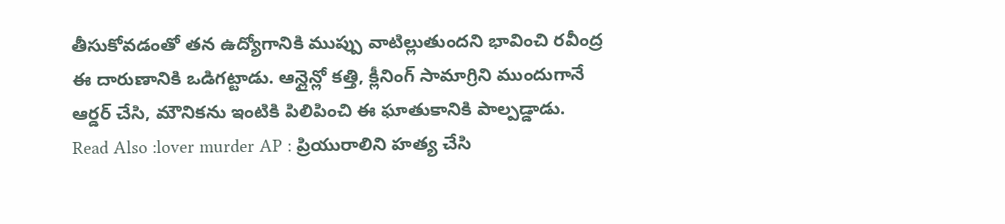తీసుకోవడంతో తన ఉద్యోగానికి ముప్పు వాటిల్లుతుందని భావించి రవీంద్ర ఈ దారుణానికి ఒడిగట్టాడు. ఆన్లైన్లో కత్తి, క్లీనింగ్ సామాగ్రిని ముందుగానే ఆర్డర్ చేసి, మౌనికను ఇంటికి పిలిపించి ఈ ఘాతుకానికి పాల్పడ్డాడు.
Read Also :lover murder AP : ప్రియురాలిని హత్య చేసి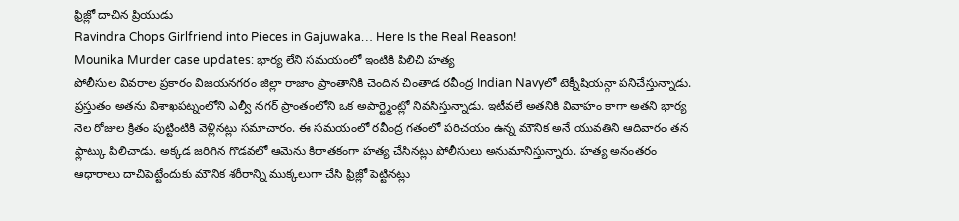ఫ్రిజ్లో దాచిన ప్రియుడు
Ravindra Chops Girlfriend into Pieces in Gajuwaka… Here Is the Real Reason!
Mounika Murder case updates: భార్య లేని సమయంలో ఇంటికి పిలిచి హత్య
పోలీసుల వివరాల ప్రకారం విజయనగరం జిల్లా రాజాం ప్రాంతానికి చెందిన చింతాడ రవీంద్ర Indian Navyలో టెక్నీషియన్గా పనిచేస్తున్నాడు. ప్రస్తుతం అతను విశాఖపట్నంలోని ఎల్వీ నగర్ ప్రాంతంలోని ఒక అపార్ట్మెంట్లో నివసిస్తున్నాడు. ఇటీవలే అతనికి వివాహం కాగా అతని భార్య నెల రోజుల క్రితం పుట్టింటికి వెళ్లినట్లు సమాచారం. ఈ సమయంలో రవీంద్ర గతంలో పరిచయం ఉన్న మౌనిక అనే యువతిని ఆదివారం తన ఫ్లాట్కు పిలిచాడు. అక్కడ జరిగిన గొడవలో ఆమెను కిరాతకంగా హత్య చేసినట్లు పోలీసులు అనుమానిస్తున్నారు. హత్య అనంతరం ఆధారాలు దాచిపెట్టేందుకు మౌనిక శరీరాన్ని ముక్కలుగా చేసి ఫ్రిజ్లో పెట్టినట్లు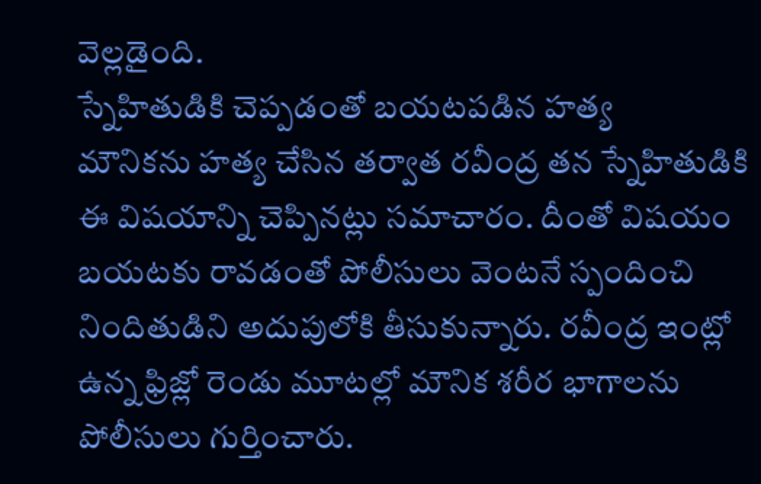వెల్లడైంది.
స్నేహితుడికి చెప్పడంతో బయటపడిన హత్య
మౌనికను హత్య చేసిన తర్వాత రవీంద్ర తన స్నేహితుడికి ఈ విషయాన్ని చెప్పినట్లు సమాచారం. దీంతో విషయం బయటకు రావడంతో పోలీసులు వెంటనే స్పందించి నిందితుడిని అదుపులోకి తీసుకున్నారు. రవీంద్ర ఇంట్లో ఉన్న ఫ్రిజ్లో రెండు మూటల్లో మౌనిక శరీర భాగాలను పోలీసులు గుర్తించారు.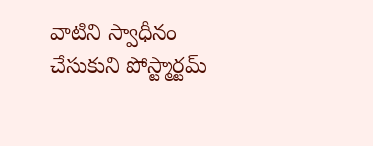వాటిని స్వాధీనం చేసుకుని పోస్ట్మార్టమ్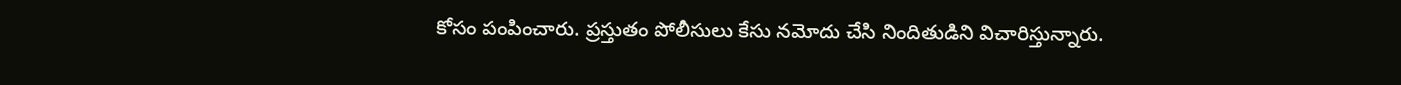కోసం పంపించారు. ప్రస్తుతం పోలీసులు కేసు నమోదు చేసి నిందితుడిని విచారిస్తున్నారు.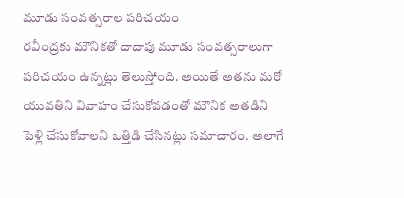మూడు సంవత్సరాల పరిచయం
రవీంద్రకు మౌనికతో దాదాపు మూడు సంవత్సరాలుగా పరిచయం ఉన్నట్లు తెలుస్తోంది. అయితే అతను మరో యువతిని వివాహం చేసుకోవడంతో మౌనిక అతడిని పెళ్లి చేసుకోవాలని ఒత్తిడి చేసినట్లు సమాచారం. అలాగే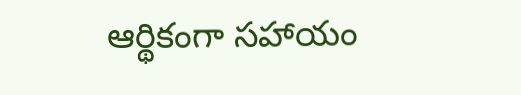ఆర్థికంగా సహాయం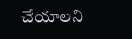చేయాలని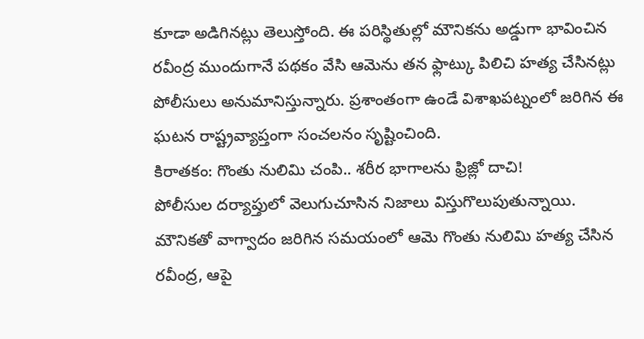కూడా అడిగినట్లు తెలుస్తోంది. ఈ పరిస్థితుల్లో మౌనికను అడ్డుగా భావించిన రవీంద్ర ముందుగానే పథకం వేసి ఆమెను తన ఫ్లాట్కు పిలిచి హత్య చేసినట్లు పోలీసులు అనుమానిస్తున్నారు. ప్రశాంతంగా ఉండే విశాఖపట్నంలో జరిగిన ఈ ఘటన రాష్ట్రవ్యాప్తంగా సంచలనం సృష్టించింది.
కిరాతకం: గొంతు నులిమి చంపి.. శరీర భాగాలను ఫ్రిజ్లో దాచి!
పోలీసుల దర్యాప్తులో వెలుగుచూసిన నిజాలు విస్తుగొలుపుతున్నాయి. మౌనికతో వాగ్వాదం జరిగిన సమయంలో ఆమె గొంతు నులిమి హత్య చేసిన రవీంద్ర, ఆపై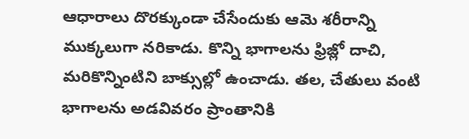ఆధారాలు దొరక్కుండా చేసేందుకు ఆమె శరీరాన్ని ముక్కలుగా నరికాడు. కొన్ని భాగాలను ఫ్రిజ్లో దాచి, మరికొన్నింటిని బాక్సుల్లో ఉంచాడు. తల, చేతులు వంటి భాగాలను అడవివరం ప్రాంతానికి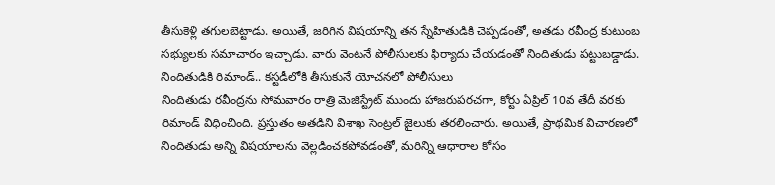తీసుకెళ్లి తగులబెట్టాడు. అయితే, జరిగిన విషయాన్ని తన స్నేహితుడికి చెప్పడంతో, అతడు రవీంద్ర కుటుంబ సభ్యులకు సమాచారం ఇచ్చాడు. వారు వెంటనే పోలీసులకు ఫిర్యాదు చేయడంతో నిందితుడు పట్టుబడ్డాడు.
నిందితుడికి రిమాండ్.. కస్టడీలోకి తీసుకునే యోచనలో పోలీసులు
నిందితుడు రవీంద్రను సోమవారం రాత్రి మెజిస్ట్రేట్ ముందు హాజరుపరచగా, కోర్టు ఏప్రిల్ 10వ తేదీ వరకు రిమాండ్ విధించింది. ప్రస్తుతం అతడిని విశాఖ సెంట్రల్ జైలుకు తరలించారు. అయితే, ప్రాథమిక విచారణలో నిందితుడు అన్ని విషయాలను వెల్లడించకపోవడంతో, మరిన్ని ఆధారాల కోసం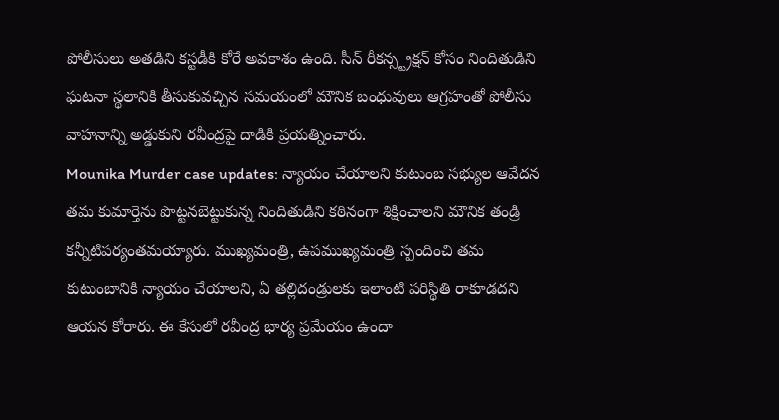పోలీసులు అతడిని కస్టడీకి కోరే అవకాశం ఉంది. సీన్ రీకన్స్ట్రక్షన్ కోసం నిందితుడిని ఘటనా స్థలానికి తీసుకువచ్చిన సమయంలో మౌనిక బంధువులు ఆగ్రహంతో పోలీసు వాహనాన్ని అడ్డుకుని రవీంద్రపై దాడికి ప్రయత్నించారు.
Mounika Murder case updates: న్యాయం చేయాలని కుటుంబ సభ్యుల ఆవేదన
తమ కుమార్తెను పొట్టనబెట్టుకున్న నిందితుడిని కఠినంగా శిక్షించాలని మౌనిక తండ్రి కన్నీటిపర్యంతమయ్యారు. ముఖ్యమంత్రి, ఉపముఖ్యమంత్రి స్పందించి తమ కుటుంబానికి న్యాయం చేయాలని, ఏ తల్లిదండ్రులకు ఇలాంటి పరిస్థితి రాకూడదని ఆయన కోరారు. ఈ కేసులో రవీంద్ర భార్య ప్రమేయం ఉందా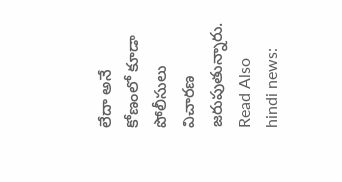లేదా అనే కోణంలో కూడా పోలీసులు విచారణ జరుపుతున్నారు.
Read Also hindi news: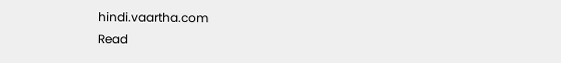hindi.vaartha.com
Read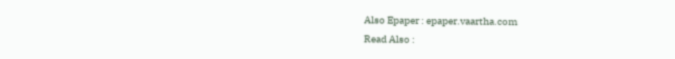Also Epaper : epaper.vaartha.com
Read Also :